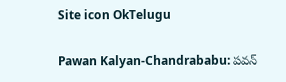Site icon OkTelugu

Pawan Kalyan-Chandrababu: పవన్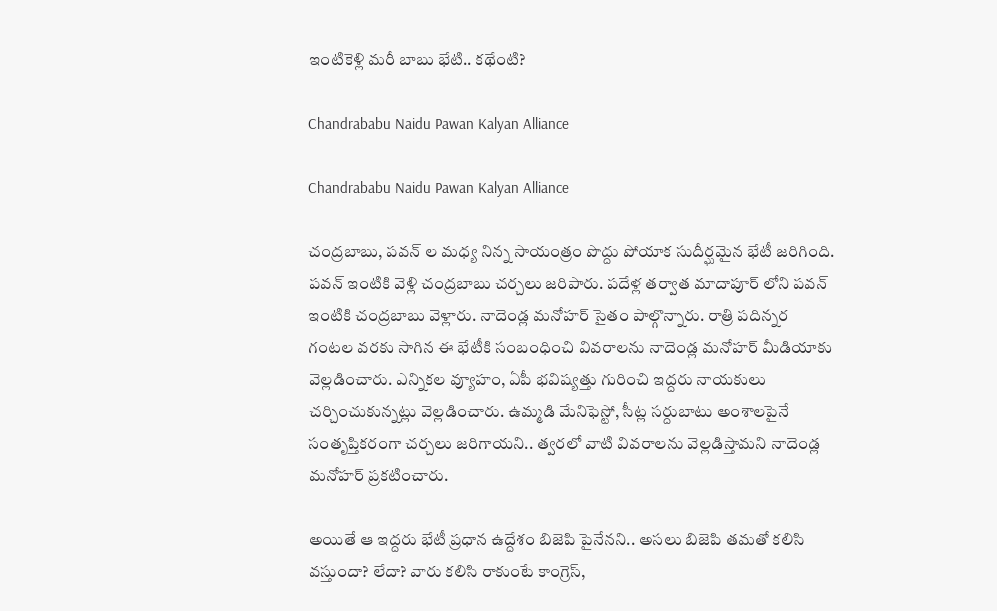ఇంటికెళ్లి మరీ బాబు భేటి.. కథేంటి?

Chandrababu Naidu Pawan Kalyan Alliance

Chandrababu Naidu Pawan Kalyan Alliance

చంద్రబాబు, పవన్ ల మధ్య నిన్న సాయంత్రం పొద్దు పోయాక సుదీర్ఘమైన భేటీ జరిగింది. పవన్ ఇంటికి వెళ్లి చంద్రబాబు చర్చలు జరిపారు. పదేళ్ల తర్వాత మాదాపూర్ లోని పవన్ ఇంటికి చంద్రబాబు వెళ్లారు. నాదెండ్ల మనోహర్ సైతం పాల్గొన్నారు. రాత్రి పదిన్నర గంటల వరకు సాగిన ఈ భేటీకి సంబంధించి వివరాలను నాదెండ్ల మనోహర్ మీడియాకు వెల్లడించారు. ఎన్నికల వ్యూహం, ఏపీ భవిష్యత్తు గురించి ఇద్దరు నాయకులు చర్చించుకున్నట్లు వెల్లడించారు. ఉమ్మడి మేనిఫెస్టో, సీట్ల సర్దుబాటు అంశాలపైనే సంతృప్తికరంగా చర్చలు జరిగాయని.. త్వరలో వాటి వివరాలను వెల్లడిస్తామని నాదెండ్ల మనోహర్ ప్రకటించారు.

అయితే ఆ ఇద్దరు భేటీ ప్రధాన ఉద్దేశం బిజెపి పైనేనని.. అసలు బిజెపి తమతో కలిసి వస్తుందా? లేదా? వారు కలిసి రాకుంటే కాంగ్రెస్,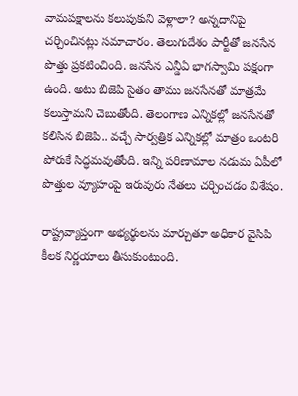వామపక్షాలను కలుపుకుని వెళ్లాలా? అన్నదానిపై చర్చించినట్లు సమాచారం. తెలుగుదేశం పార్టీతో జనసేన పొత్తు ప్రకటించింది. జనసేన ఎన్డీఏ భాగస్వామి పక్షంగా ఉంది. అటు బిజెపి సైతం తాము జనసేనతో మాత్రమే కలుస్తామని చెబుతోంది. తెలంగాణ ఎన్నికల్లో జనసేనతో కలిసిన బిజెపి.. వచ్చే సార్వత్రిక ఎన్నికల్లో మాత్రం ఒంటరి పోరుకే సిద్ధమవుతోంది. ఇన్ని పరిణామాల నడుమ ఏపీలో పొత్తుల వ్యూహంపై ఇరువురు నేతలు చర్చించడం విశేషం.

రాష్ట్రవ్యాప్తంగా అభ్యర్థులను మార్చుతూ అధికార వైసిపి కీలక నిర్ణయాలు తీసుకుంటుంది.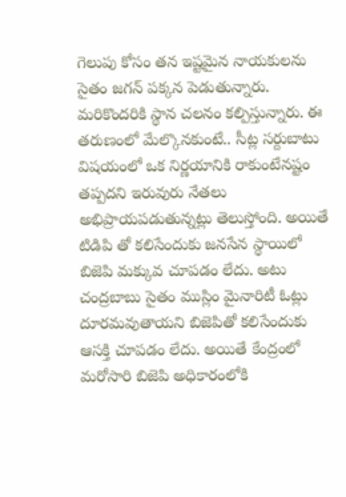గెలుపు కోసం తన ఇష్టమైన నాయకులను సైతం జగన్ పక్కన పెడుతున్నారు. మరికొందరికి స్థాన చలనం కల్పిస్తున్నారు. ఈ తరుణంలో మేల్కొనకుంటే.. సీట్ల సర్దుబాటు విషయంలో ఒక నిర్ణయానికి రాకుంటేనష్టం తప్పదని ఇరువురు నేతలు అభిప్రాయపడుతున్నట్లు తెలుస్తోంది. అయితే టిడిపి తో కలిసేందుకు జనసేన స్థాయిలో బిజెపి మక్కువ చూపడం లేదు. అటు చంద్రబాబు సైతం ముస్లిం మైనారిటీ ఓట్లు దూరమవుతాయని బిజెపితో కలిసేందుకు ఆసక్తి చూపడం లేదు. అయితే కేంద్రంలో మరోసారి బిజెపి అధికారంలోకి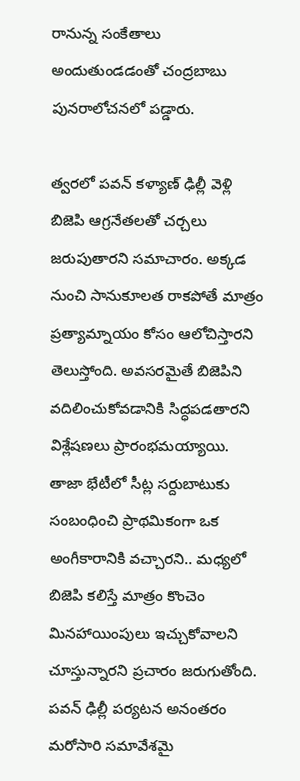రానున్న సంకేతాలు అందుతుండడంతో చంద్రబాబు పునరాలోచనలో పడ్డారు.

త్వరలో పవన్ కళ్యాణ్ ఢిల్లీ వెళ్లి బిజెపి ఆగ్రనేతలతో చర్చలు జరుపుతారని సమాచారం. అక్కడ నుంచి సానుకూలత రాకపోతే మాత్రం ప్రత్యామ్నాయం కోసం ఆలోచిస్తారని తెలుస్తోంది. అవసరమైతే బిజెపిని వదిలించుకోవడానికి సిద్ధపడతారని విశ్లేషణలు ప్రారంభమయ్యాయి. తాజా భేటీలో సీట్ల సర్దుబాటుకు సంబంధించి ప్రాథమికంగా ఒక అంగీకారానికి వచ్చారని.. మధ్యలో బిజెపి కలిస్తే మాత్రం కొంచెం మినహాయింపులు ఇచ్చుకోవాలని చూస్తున్నారని ప్రచారం జరుగుతోంది. పవన్ ఢిల్లీ పర్యటన అనంతరం మరోసారి సమావేశమై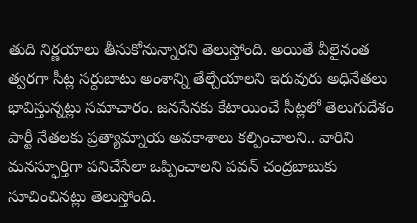తుది నిర్ణయాలు తీసుకోనున్నారని తెలుస్తోంది. అయితే వీలైనంత త్వరగా సీట్ల సర్దుబాటు అంశాన్ని తేల్చేయాలని ఇరువురు అధినేతలు భావిస్తున్నట్లు సమాచారం. జనసేనకు కేటాయించే సీట్లలో తెలుగుదేశం పార్టీ నేతలకు ప్రత్యామ్నాయ అవకాశాలు కల్పించాలని.. వారిని మనస్ఫూర్తిగా పనిచేసేలా ఒప్పించాలని పవన్ చంద్రబాబుకు సూచించినట్లు తెలుస్తోంది.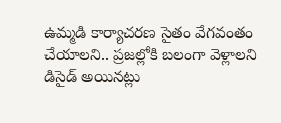ఉమ్మడి కార్యాచరణ సైతం వేగవంతం చేయాలని.. ప్రజల్లోకి బలంగా వెళ్లాలని డిసైడ్ అయినట్లు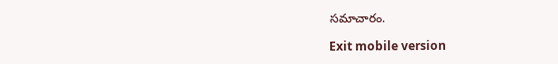సమాచారం.

Exit mobile version